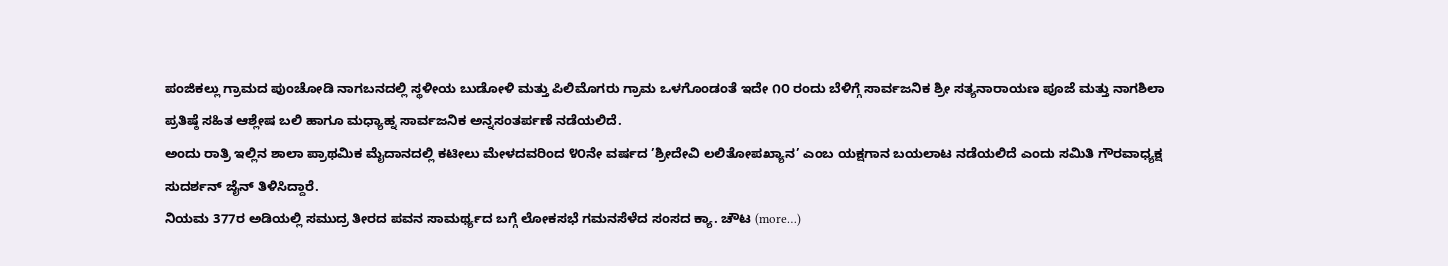ಪಂಜಿಕಲ್ಲು ಗ್ರಾಮದ ಪುಂಚೋಡಿ ನಾಗಬನದಲ್ಲಿ ಸ್ಥಳೀಯ ಬುಡೋಳಿ ಮತ್ತು ಪಿಲಿಮೊಗರು ಗ್ರಾಮ ಒಳಗೊಂಡಂತೆ ಇದೇ ೧೦ ರಂದು ಬೆಳಿಗ್ಗೆ ಸಾರ್ವಜನಿಕ ಶ್ರೀ ಸತ್ಯನಾರಾಯಣ ಪೂಜೆ ಮತ್ತು ನಾಗಶಿಲಾ ಪ್ರತಿಷ್ಠೆ ಸಹಿತ ಆಶ್ಲೇಷ ಬಲಿ ಹಾಗೂ ಮಧ್ಯಾಹ್ನ ಸಾರ್ವಜನಿಕ ಅನ್ನಸಂತರ್ಪಣೆ ನಡೆಯಲಿದೆ.
ಅಂದು ರಾತ್ರಿ ಇಲ್ಲಿನ ಶಾಲಾ ಪ್ರಾಥಮಿಕ ಮೈದಾನದಲ್ಲಿ ಕಟೀಲು ಮೇಳದವರಿಂದ ೪೦ನೇ ವರ್ಷದ ’ಶ್ರೀದೇವಿ ಲಲಿತೋಪಖ್ಯಾನ’ ಎಂಬ ಯಕ್ಷಗಾನ ಬಯಲಾಟ ನಡೆಯಲಿದೆ ಎಂದು ಸಮಿತಿ ಗೌರವಾಧ್ಯಕ್ಷ ಸುದರ್ಶನ್ ಜೈನ್ ತಿಳಿಸಿದ್ದಾರೆ.
ನಿಯಮ 377ರ ಅಡಿಯಲ್ಲಿ ಸಮುದ್ರ ತೀರದ ಪವನ ಸಾಮರ್ಥ್ಯದ ಬಗ್ಗೆ ಲೋಕಸಭೆ ಗಮನಸೆಳೆದ ಸಂಸದ ಕ್ಯಾ. ಚೌಟ (more…)